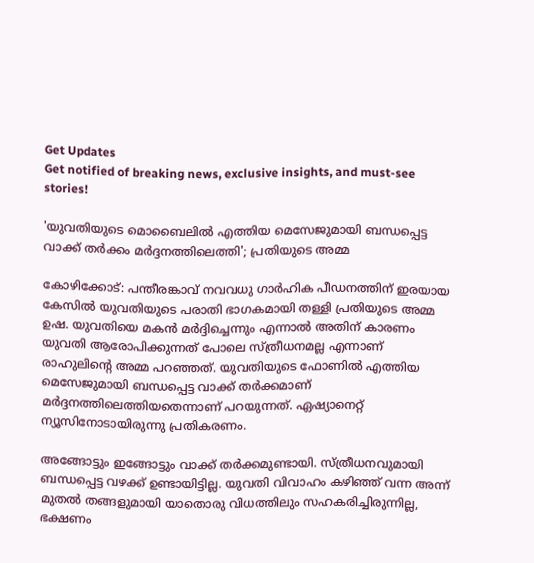Get Updates
Get notified of breaking news, exclusive insights, and must-see stories!

'യുവതിയുടെ മൊബൈലിൽ എത്തിയ മെസേജുമായി ബന്ധപ്പെട്ട വാക്ക് തർക്കം മർദ്ദനത്തിലെത്തി'; പ്രതിയുടെ അമ്മ

കോഴിക്കോട്: പന്തീരങ്കാവ് നവവധു ഗാർഹിക പീഡനത്തിന് ഇരയായ കേസിൽ യുവതിയുടെ പരാതി ഭാഗകമായി തള്ളി പ്രതിയുടെ അമ്മ ഉഷ. യുവതിയെ മകൻ മർദ്ദിച്ചെന്നും എന്നാൽ അതിന് കാരണം യുവതി ആരോപിക്കുന്നത് പോലെ സ്ത്രീധനമല്ല എന്നാണ് രാഹുലിന്റെ അമ്മ പറഞ്ഞത്. യുവതിയുടെ ഫോണിൽ എത്തിയ മെസേജുമായി ബന്ധപ്പെട്ട വാക്ക് തർക്കമാണ് മർദ്ദനത്തിലെത്തിയതെന്നാണ് പറയുന്നത്. ഏഷ്യാനെറ്റ് ന്യൂസിനോടായിരുന്നു പ്രതികരണം.

അങ്ങോട്ടും ഇങ്ങോട്ടും വാക്ക് തർക്കമുണ്ടായി. സ്ത്രീധനവുമായി ബന്ധപ്പെട്ട വഴക്ക് ഉണ്ടായിട്ടില്ല. യുവതി വിവാഹം കഴിഞ്ഞ് വന്ന അന്ന് മുതൽ തങ്ങളുമായി യാതൊരു വിധത്തിലും സഹകരിച്ചിരുന്നില്ല, ഭക്ഷണം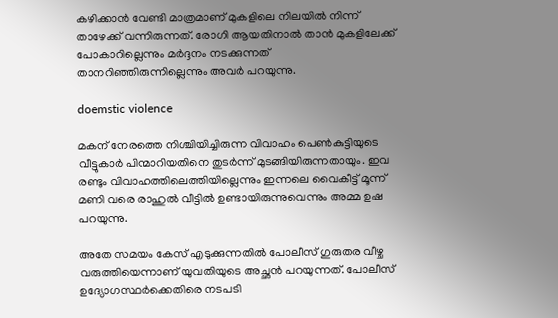കഴിക്കാൻ വേണ്ടി മാത്രമാണ് മുകളിലെ നിലയിൽ നിന്ന് താഴേക്ക് വന്നിരുന്നത്. രോഗി ആയതിനാൽ താൻ മുകളിലേക്ക് പോകാറില്ലെന്നും മർദ്ദനം നടക്കുന്നത് താനറിഞ്ഞിരുന്നില്ലെന്നും അവർ പറയുന്നു.

doemstic violence

മകന് നേരത്തെ നിശ്ചിയിച്ചിരുന്ന വിവാഹം പെൺകുട്ടിയുടെ വീട്ടുകാർ പിന്മാറിയതിനെ തുടർന്ന് മുടങ്ങിയിരുന്നതായും. ഇവ രണ്ടും വിവാഹത്തിലെത്തിയില്ലെന്നും ഇന്നലെ വൈകീട്ട് മൂന്ന് മണി വരെ രാഹുൽ വീട്ടിൽ ഉണ്ടായിരുന്നുവെന്നും അമ്മ ഉഷ പറയുന്നു.

അതേ സമയം കേസ് എടുക്കുന്നതിൽ പോലീസ് ഗുരുതര വീഴ്ച വരുത്തിയെന്നാണ് യുവതിയുടെ അച്ഛൻ പറയുന്നത്. പോലീസ് ഉദ്യോഗസ്ഥർക്കെതിരെ നടപടി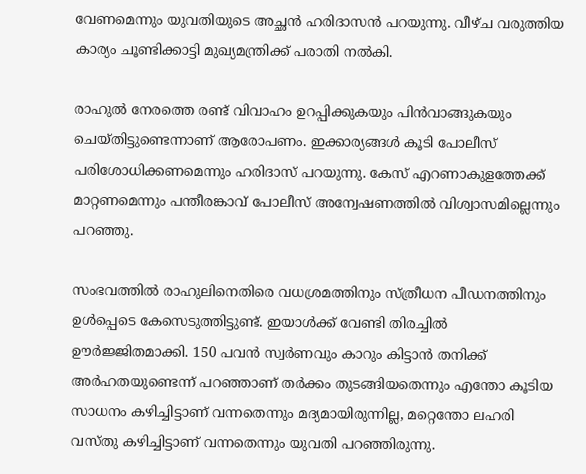വേണമെന്നും യുവതിയുടെ അച്ഛൻ ഹരിദാസൻ പറയുന്നു. വീഴ്ച വരുത്തിയ കാര്യം ചൂണ്ടിക്കാട്ടി മുഖ്യമന്ത്രിക്ക് പരാതി നൽകി.

രാഹുൽ നേരത്തെ രണ്ട് വിവാഹം ഉറപ്പിക്കുകയും പിൻവാങ്ങുകയും ചെയ്തിട്ടുണ്ടെന്നാണ് ആരോപണം. ഇക്കാര്യങ്ങൾ കൂടി പോലീസ് പരിശോധിക്കണമെന്നും ഹരിദാസ് പറയുന്നു. കേസ് എറണാകുളത്തേക്ക് മാറ്റണമെന്നും പന്തീരങ്കാവ് പോലീസ് അന്വേഷണത്തിൽ വിശ്വാസമില്ലെന്നും പറഞ്ഞു.

സംഭവത്തിൽ രാഹുലിനെതിരെ വധശ്രമത്തിനും സ്ത്രീധന പീഡനത്തിനും ഉൾപ്പെടെ കേസെടുത്തിട്ടുണ്ട്. ഇയാൾക്ക് വേണ്ടി തിരച്ചിൽ ഊർജ്ജിതമാക്കി. 150 പവൻ സ്വർണവും കാറും കിട്ടാൻ തനിക്ക് അർഹതയുണ്ടെന്ന് പറഞ്ഞാണ് തർക്കം തുടങ്ങിയതെന്നും എന്തോ കൂടിയ സാധനം കഴിച്ചിട്ടാണ് വന്നതെന്നും മദ്യമായിരുന്നില്ല, മറ്റെന്തോ ലഹരി വസ്തു കഴിച്ചിട്ടാണ് വന്നതെന്നും യുവതി പറഞ്ഞിരുന്നു.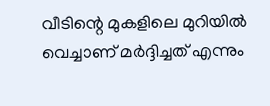വീടിന്റെ മുകളിലെ മുറിയിൽ വെച്ചാണ് മർദ്ദിച്ചത് എന്നും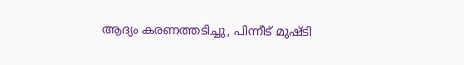ആദ്യം കരണത്തടിച്ചു, പിന്നീട് മുഷ്ടി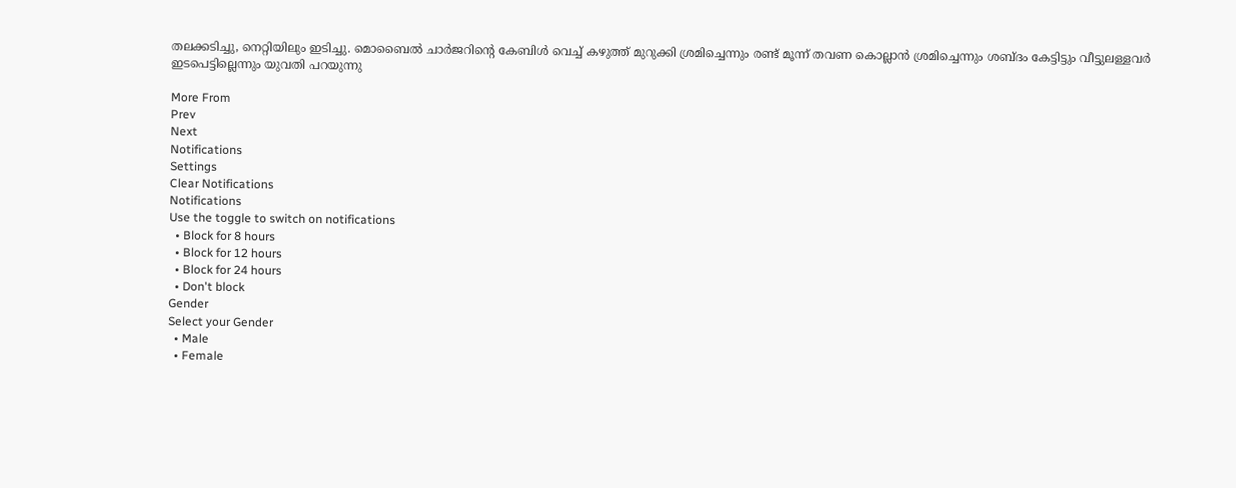തലക്കടിച്ചു, നെറ്റിയിലും ഇടിച്ചു. മൊബൈൽ ചാർജറിന്റെ കേബിൾ വെച്ച് കഴുത്ത് മുറുക്കി ശ്രമിച്ചെന്നും രണ്ട് മൂന്ന് തവണ കൊല്ലാൻ ശ്രമിച്ചെന്നും ശബ്ദം കേട്ടിട്ടും വീട്ടുലള്ളവർ ഇടപെട്ടില്ലെന്നും യുവതി പറയുന്നു

More From
Prev
Next
Notifications
Settings
Clear Notifications
Notifications
Use the toggle to switch on notifications
  • Block for 8 hours
  • Block for 12 hours
  • Block for 24 hours
  • Don't block
Gender
Select your Gender
  • Male
  • Female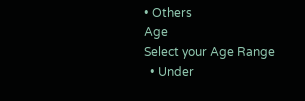• Others
Age
Select your Age Range
  • Under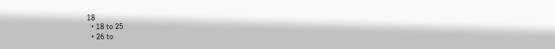18
  • 18 to 25
  • 26 to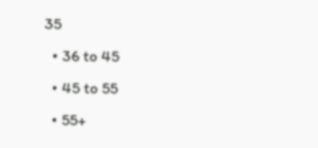35
  • 36 to 45
  • 45 to 55
  • 55+